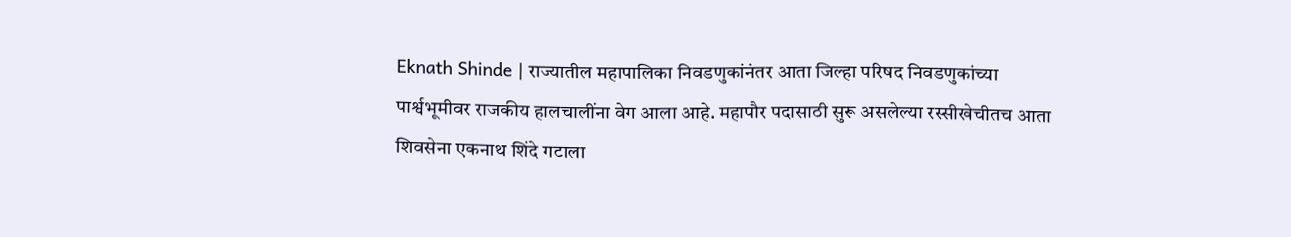Eknath Shinde | राज्यातील महापालिका निवडणुकांनंतर आता जिल्हा परिषद निवडणुकांच्या पार्श्वभूमीवर राजकीय हालचालींना वेग आला आहे. महापौर पदासाठी सुरू असलेल्या रस्सीखेचीतच आता शिवसेना एकनाथ शिंदे गटाला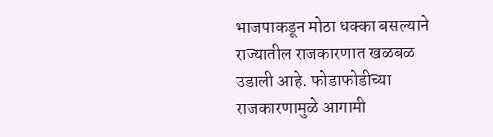भाजपाकडून मोठा धक्का बसल्याने राज्यातील राजकारणात खळबळ उडाली आहे. फोडाफोडीच्या राजकारणामुळे आगामी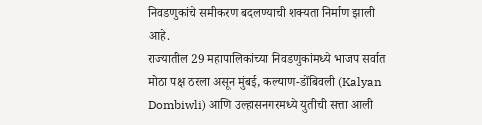निवडणुकांचे समीकरण बदलण्याची शक्यता निर्माण झाली आहे.
राज्यातील 29 महापालिकांच्या निवडणुकांमध्ये भाजप सर्वात मोठा पक्ष ठरला असून मुंबई, कल्याण-डोंबिवली (Kalyan Dombiwli) आणि उल्हासनगरमध्ये युतीची सत्ता आली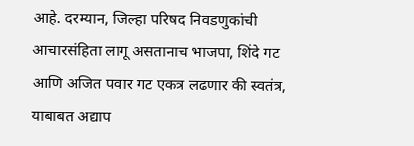आहे. दरम्यान, जिल्हा परिषद निवडणुकांची आचारसंहिता लागू असतानाच भाजपा, शिंदे गट आणि अजित पवार गट एकत्र लढणार की स्वतंत्र, याबाबत अद्याप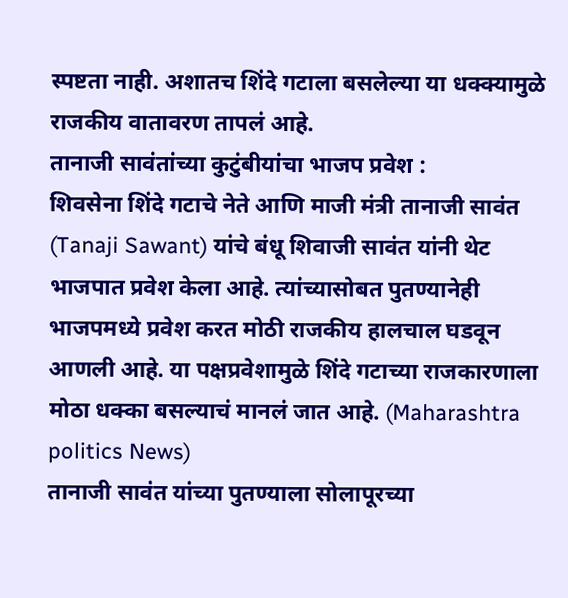स्पष्टता नाही. अशातच शिंदे गटाला बसलेल्या या धक्क्यामुळे राजकीय वातावरण तापलं आहे.
तानाजी सावंतांच्या कुटुंबीयांचा भाजप प्रवेश :
शिवसेना शिंदे गटाचे नेते आणि माजी मंत्री तानाजी सावंत (Tanaji Sawant) यांचे बंधू शिवाजी सावंत यांनी थेट भाजपात प्रवेश केला आहे. त्यांच्यासोबत पुतण्यानेही भाजपमध्ये प्रवेश करत मोठी राजकीय हालचाल घडवून आणली आहे. या पक्षप्रवेशामुळे शिंदे गटाच्या राजकारणाला मोठा धक्का बसल्याचं मानलं जात आहे. (Maharashtra politics News)
तानाजी सावंत यांच्या पुतण्याला सोलापूरच्या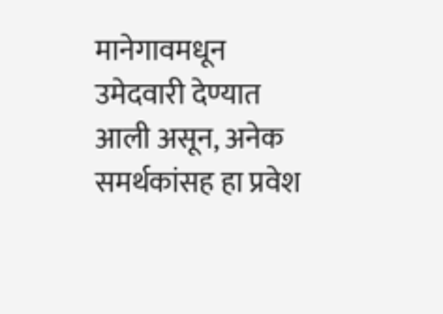मानेगावमधून उमेदवारी देण्यात आली असून, अनेक समर्थकांसह हा प्रवेश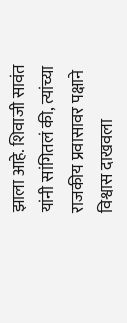झाला आहे. शिवाजी सावंत यांनी सांगितलं की, त्यांच्या राजकीय प्रवासावर पक्षाने विश्वास दाखवला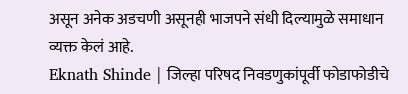असून अनेक अडचणी असूनही भाजपने संधी दिल्यामुळे समाधान व्यक्त केलं आहे.
Eknath Shinde | जिल्हा परिषद निवडणुकांपूर्वी फोडाफोडीचे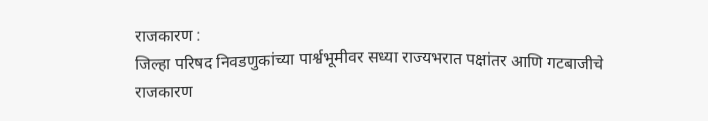राजकारण :
जिल्हा परिषद निवडणुकांच्या पार्श्वभूमीवर सध्या राज्यभरात पक्षांतर आणि गटबाजीचे राजकारण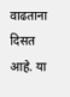वाढताना दिसत आहे. या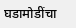घडामोडींचा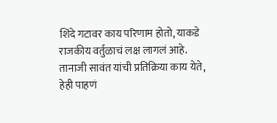शिंदे गटावर काय परिणाम होतो, याकडे राजकीय वर्तुळाचं लक्ष लागलं आहे. तानाजी सावंत यांची प्रतिक्रिया काय येते, हेही पाहणं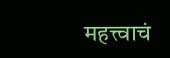महत्त्वाचं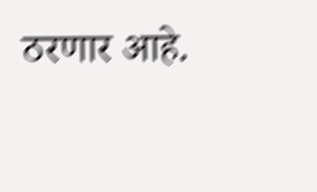ठरणार आहे.